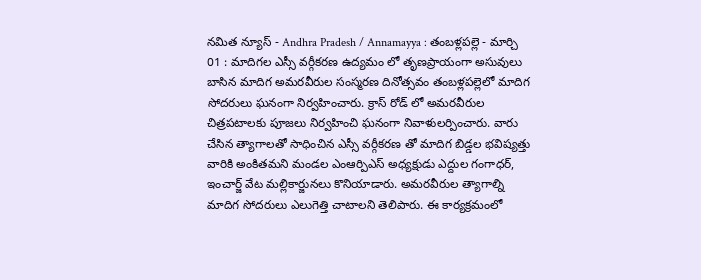నమిత న్యూస్ - Andhra Pradesh / Annamayya : తంబళ్లపల్లె - మార్చి 01 : మాదిగల ఎస్సీ వర్గీకరణ ఉద్యమం లో తృణప్రాయంగా అసువులు బాసిన మాదిగ అమరవీరుల సంస్మరణ దినోత్సవం తంబళ్లపల్లెలో మాదిగ సోదరులు ఘనంగా నిర్వహించారు. క్రాస్ రోడ్ లో అమరవీరుల చిత్రపటాలకు పూజలు నిర్వహించి ఘనంగా నివాళులర్పించారు. వారు చేసిన త్యాగాలతో సాధించిన ఎస్సీ వర్గీకరణ తో మాదిగ బిడ్డల భవిష్యత్తు వారికి అంకితమని మండల ఎంఆర్పిఎస్ అధ్యక్షుడు ఎద్దుల గంగాధర్, ఇంచార్జ్ వేట మల్లికార్జునలు కొనియాడారు. అమరవీరుల త్యాగాల్ని మాదిగ సోదరులు ఎలుగెత్తి చాటాలని తెలిపారు. ఈ కార్యక్రమంలో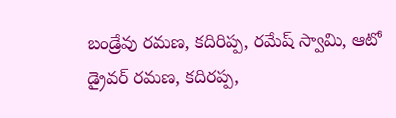బండ్రేవు రమణ, కదిరిప్ప, రమేష్ స్వామి, ఆటో డ్రైవర్ రమణ, కదిరప్ప,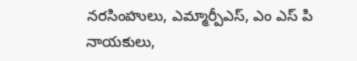నరసింహులు, ఎమ్మార్పీఎస్, ఎం ఎస్ పి నాయకులు,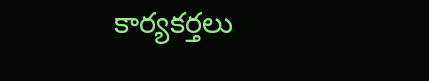కార్యకర్తలు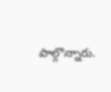పాల్గొన్నారు.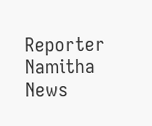Reporter
Namitha News